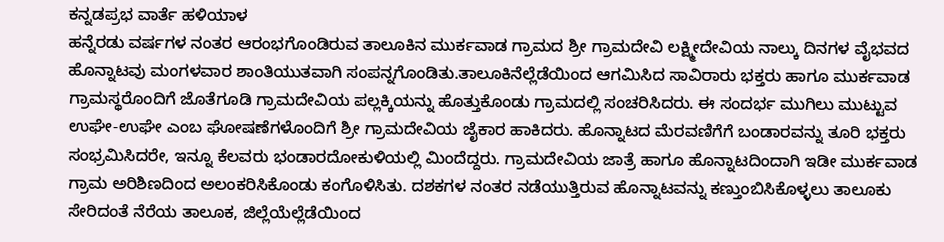ಕನ್ನಡಪ್ರಭ ವಾರ್ತೆ ಹಳಿಯಾಳ
ಹನ್ನೆರಡು ವರ್ಷಗಳ ನಂತರ ಆರಂಭಗೊಂಡಿರುವ ತಾಲೂಕಿನ ಮುರ್ಕವಾಡ ಗ್ರಾಮದ ಶ್ರೀ ಗ್ರಾಮದೇವಿ ಲಕ್ಷ್ಮೀದೇವಿಯ ನಾಲ್ಕು ದಿನಗಳ ವೈಭವದ ಹೊನ್ನಾಟವು ಮಂಗಳವಾರ ಶಾಂತಿಯುತವಾಗಿ ಸಂಪನ್ನಗೊಂಡಿತು.ತಾಲೂಕಿನೆಲ್ಲೆಡೆಯಿಂದ ಆಗಮಿಸಿದ ಸಾವಿರಾರು ಭಕ್ತರು ಹಾಗೂ ಮುರ್ಕವಾಡ ಗ್ರಾಮಸ್ಥರೊಂದಿಗೆ ಜೊತೆಗೂಡಿ ಗ್ರಾಮದೇವಿಯ ಪಲ್ಲಕ್ಕಿಯನ್ನು ಹೊತ್ತುಕೊಂಡು ಗ್ರಾಮದಲ್ಲಿ ಸಂಚರಿಸಿದರು. ಈ ಸಂದರ್ಭ ಮುಗಿಲು ಮುಟ್ಟುವ ಉಘೇ-ಉಘೇ ಎಂಬ ಘೋಷಣೆಗಳೊಂದಿಗೆ ಶ್ರೀ ಗ್ರಾಮದೇವಿಯ ಜೈಕಾರ ಹಾಕಿದರು. ಹೊನ್ನಾಟದ ಮೆರವಣಿಗೆಗೆ ಬಂಡಾರವನ್ನು ತೂರಿ ಭಕ್ತರು ಸಂಭ್ರಮಿಸಿದರೇ, ಇನ್ನೂ ಕೆಲವರು ಭಂಡಾರದೋಕುಳಿಯಲ್ಲಿ ಮಿಂದೆದ್ದರು. ಗ್ರಾಮದೇವಿಯ ಜಾತ್ರೆ ಹಾಗೂ ಹೊನ್ನಾಟದಿಂದಾಗಿ ಇಡೀ ಮುರ್ಕವಾಡ ಗ್ರಾಮ ಅರಿಶಿಣದಿಂದ ಅಲಂಕರಿಸಿಕೊಂಡು ಕಂಗೊಳಿಸಿತು. ದಶಕಗಳ ನಂತರ ನಡೆಯುತ್ತಿರುವ ಹೊನ್ನಾಟವನ್ನು ಕಣ್ತುಂಬಿಸಿಕೊಳ್ಳಲು ತಾಲೂಕು ಸೇರಿದಂತೆ ನೆರೆಯ ತಾಲೂಕ, ಜಿಲ್ಲೆಯೆಲ್ಲೆಡೆಯಿಂದ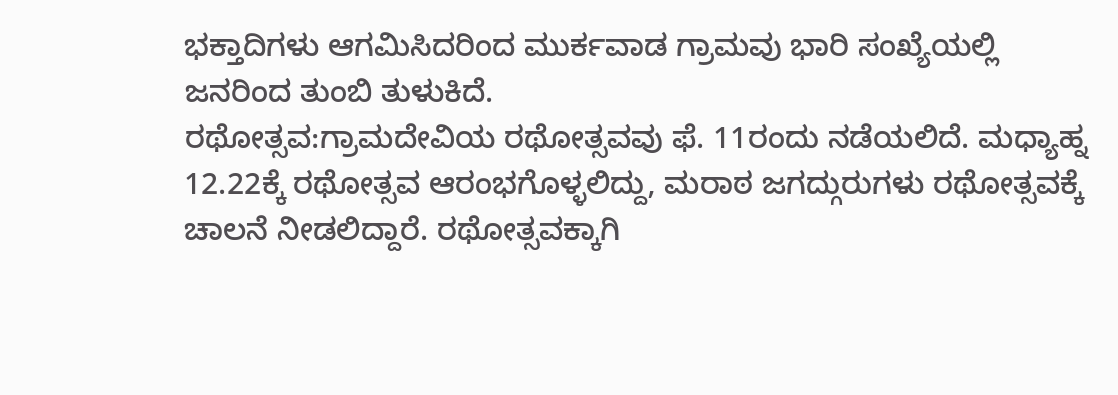ಭಕ್ತಾದಿಗಳು ಆಗಮಿಸಿದರಿಂದ ಮುರ್ಕವಾಡ ಗ್ರಾಮವು ಭಾರಿ ಸಂಖ್ಯೆಯಲ್ಲಿ ಜನರಿಂದ ತುಂಬಿ ತುಳುಕಿದೆ.
ರಥೋತ್ಸವ:ಗ್ರಾಮದೇವಿಯ ರಥೋತ್ಸವವು ಫೆ. 11ರಂದು ನಡೆಯಲಿದೆ. ಮಧ್ಯಾಹ್ನ 12.22ಕ್ಕೆ ರಥೋತ್ಸವ ಆರಂಭಗೊಳ್ಳಲಿದ್ದು, ಮರಾಠ ಜಗದ್ಗುರುಗಳು ರಥೋತ್ಸವಕ್ಕೆ ಚಾಲನೆ ನೀಡಲಿದ್ದಾರೆ. ರಥೋತ್ಸವಕ್ಕಾಗಿ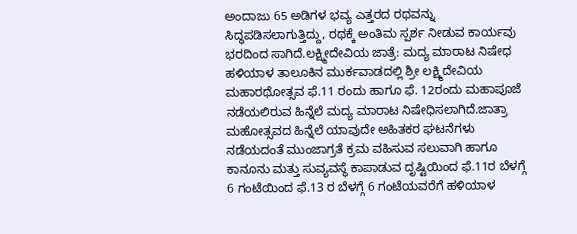ಅಂದಾಜು 65 ಅಡಿಗಳ ಭವ್ಯ ಎತ್ತರದ ರಥವನ್ನು ಸಿದ್ಧಪಡಿಸಲಾಗುತ್ತಿದ್ದು, ರಥಕ್ಕೆ ಅಂತಿಮ ಸ್ಪರ್ಶ ನೀಡುವ ಕಾರ್ಯವು ಭರದಿಂದ ಸಾಗಿದೆ.ಲಕ್ಷ್ಮೀದೇವಿಯ ಜಾತ್ರೆ: ಮದ್ಯ ಮಾರಾಟ ನಿಷೇಧ
ಹಳಿಯಾಳ ತಾಲೂಕಿನ ಮುರ್ಕವಾಡದಲ್ಲಿ ಶ್ರೀ ಲಕ್ಷ್ಮಿದೇವಿಯ ಮಹಾರಥೋತ್ಸವ ಫೆ.11 ರಂದು ಹಾಗೂ ಫೆ. 12ರಂದು ಮಹಾಪೂಜೆ ನಡೆಯಲಿರುವ ಹಿನ್ನೆಲೆ ಮದ್ಯ ಮಾರಾಟ ನಿಷೇಧಿಸಲಾಗಿದೆ.ಜಾತ್ರಾ ಮಹೋತ್ಸವದ ಹಿನ್ನೆಲೆ ಯಾವುದೇ ಅಹಿತಕರ ಘಟನೆಗಳು ನಡೆಯದಂತೆ ಮುಂಜಾಗ್ರತೆ ಕ್ರಮ ವಹಿಸುವ ಸಲುವಾಗಿ ಹಾಗೂ ಕಾನೂನು ಮತ್ತು ಸುವ್ಯವಸ್ಥೆ ಕಾಪಾಡುವ ದೃಷ್ಟಿಯಿಂದ ಫೆ.11ರ ಬೆಳಗ್ಗೆ 6 ಗಂಟೆಯಿಂದ ಫೆ.13 ರ ಬೆಳಗ್ಗೆ 6 ಗಂಟೆಯವರೆಗೆ ಹಳಿಯಾಳ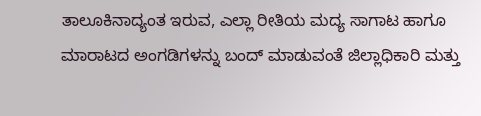ತಾಲೂಕಿನಾದ್ಯಂತ ಇರುವ, ಎಲ್ಲಾ ರೀತಿಯ ಮದ್ಯ ಸಾಗಾಟ ಹಾಗೂ ಮಾರಾಟದ ಅಂಗಡಿಗಳನ್ನು ಬಂದ್ ಮಾಡುವಂತೆ ಜಿಲ್ಲಾಧಿಕಾರಿ ಮತ್ತು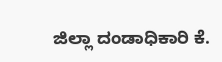ಜಿಲ್ಲಾ ದಂಡಾಧಿಕಾರಿ ಕೆ.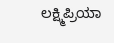ಲಕ್ಷ್ಮಿಪ್ರಿಯಾ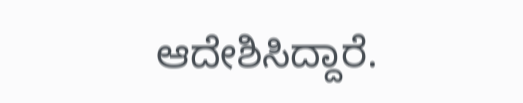ಆದೇಶಿಸಿದ್ದಾರೆ.